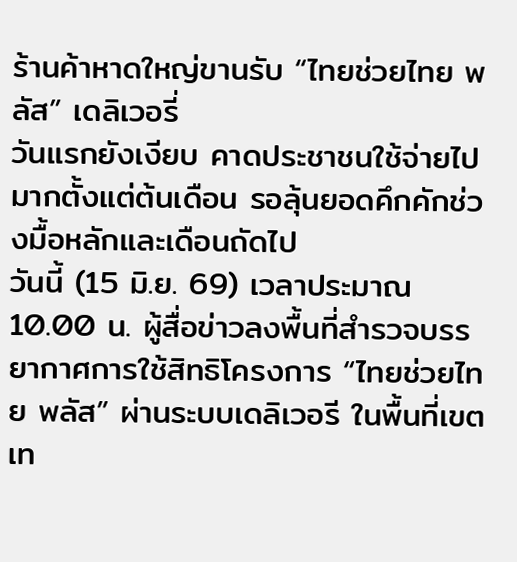ร้านค้าหาดใหญ่ขานรับ “ไทยช่วยไทย พลัส” เดลิเวอรี่
วันแรกยังเงียบ คาดประชาชนใช้จ่ายไปมากตั้งแต่ต้นเดือน รอลุ้นยอดคึกคักช่วงมื้อหลักและเดือนถัดไป
วันนี้ (15 มิ.ย. 69) เวลาประมาณ 10.00 น. ผู้สื่อข่าวลงพื้นที่สำรวจบรรยากาศการใช้สิทธิโครงการ “ไทยช่วยไทย พลัส” ผ่านระบบเดลิเวอรี ในพื้นที่เขตเท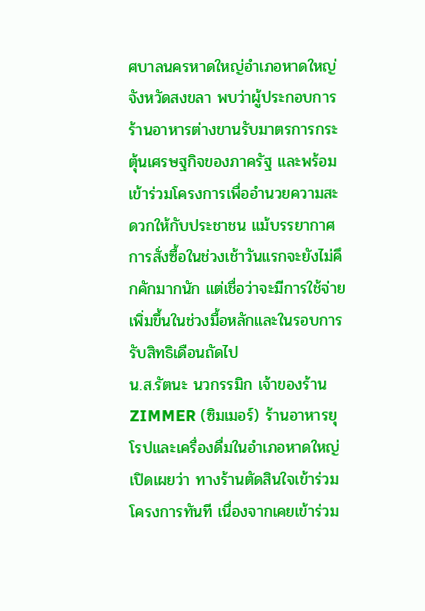ศบาลนครหาดใหญ่อำเภอหาดใหญ่ จังหวัดสงขลา พบว่าผู้ประกอบการร้านอาหารต่างขานรับมาตรการกระตุ้นเศรษฐกิจของภาครัฐ และพร้อมเข้าร่วมโครงการเพื่ออำนวยความสะดวกให้กับประชาชน แม้บรรยากาศการสั่งซื้อในช่วงเช้าวันแรกจะยังไม่คึกคักมากนัก แต่เชื่อว่าจะมีการใช้จ่ายเพิ่มขึ้นในช่วงมื้อหลักและในรอบการรับสิทธิเดือนถัดไป
น.ส.รัตนะ นวกรรมิก เจ้าของร้าน ZIMMER (ซิมเมอร์) ร้านอาหารยุโรปและเครื่องดื่มในอำเภอหาดใหญ่ เปิดเผยว่า ทางร้านตัดสินใจเข้าร่วมโครงการทันที เนื่องจากเคยเข้าร่วม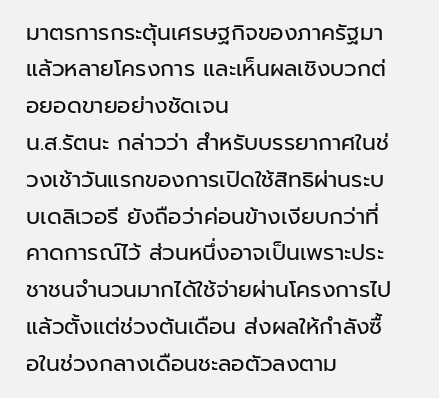มาตรการกระตุ้นเศรษฐกิจของภาครัฐมาแล้วหลายโครงการ และเห็นผลเชิงบวกต่อยอดขายอย่างชัดเจน
น.ส.รัตนะ กล่าวว่า สำหรับบรรยากาศในช่วงเช้าวันแรกของการเปิดใช้สิทธิผ่านระบบเดลิเวอรี ยังถือว่าค่อนข้างเงียบกว่าที่คาดการณ์ไว้ ส่วนหนึ่งอาจเป็นเพราะประชาชนจำนวนมากได้ใช้จ่ายผ่านโครงการไปแล้วตั้งแต่ช่วงต้นเดือน ส่งผลให้กำลังซื้อในช่วงกลางเดือนชะลอตัวลงตาม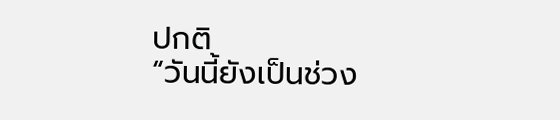ปกติ
“วันนี้ยังเป็นช่วง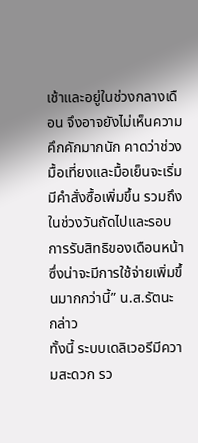เช้าและอยู่ในช่วงกลางเดือน จึงอาจยังไม่เห็นความคึกคักมากนัก คาดว่าช่วงมื้อเที่ยงและมื้อเย็นจะเริ่มมีคำสั่งซื้อเพิ่มขึ้น รวมถึงในช่วงวันถัดไปและรอบการรับสิทธิของเดือนหน้า ซึ่งน่าจะมีการใช้จ่ายเพิ่มขึ้นมากกว่านี้” น.ส.รัตนะ กล่าว
ทั้งนี้ ระบบเดลิเวอรีมีความสะดวก รว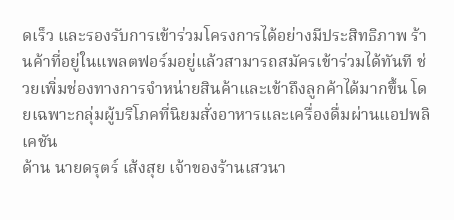ดเร็ว และรองรับการเข้าร่วมโครงการได้อย่างมีประสิทธิภาพ ร้านค้าที่อยู่ในแพลตฟอร์มอยู่แล้วสามารถสมัครเข้าร่วมได้ทันที ช่วยเพิ่มช่องทางการจำหน่ายสินค้าและเข้าถึงลูกค้าได้มากขึ้น โดยเฉพาะกลุ่มผู้บริโภคที่นิยมสั่งอาหารและเครื่องดื่มผ่านแอปพลิเคชัน
ด้าน นายดรุตร์ เส้งสุย เจ้าของร้านเสวนา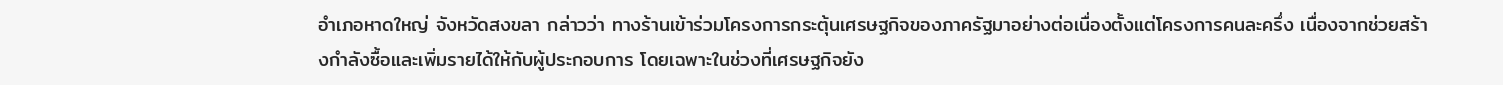อำเภอหาดใหญ่ จังหวัดสงขลา กล่าวว่า ทางร้านเข้าร่วมโครงการกระตุ้นเศรษฐกิจของภาครัฐมาอย่างต่อเนื่องตั้งแต่โครงการคนละครึ่ง เนื่องจากช่วยสร้างกำลังซื้อและเพิ่มรายได้ให้กับผู้ประกอบการ โดยเฉพาะในช่วงที่เศรษฐกิจยัง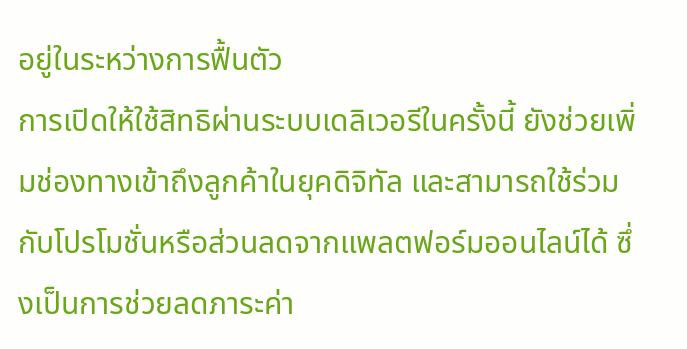อยู่ในระหว่างการฟื้นตัว
การเปิดให้ใช้สิทธิผ่านระบบเดลิเวอรีในครั้งนี้ ยังช่วยเพิ่มช่องทางเข้าถึงลูกค้าในยุคดิจิทัล และสามารถใช้ร่วมกับโปรโมชั่นหรือส่วนลดจากแพลตฟอร์มออนไลน์ได้ ซึ่งเป็นการช่วยลดภาระค่า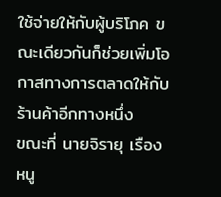ใช้จ่ายให้กับผู้บริโภค ขณะเดียวกันก็ช่วยเพิ่มโอกาสทางการตลาดให้กับร้านค้าอีกทางหนึ่ง
ขณะที่ นายจิรายุ เรืองหนู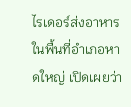ไรเดอร์ส่งอาหารในพื้นที่อำเภอหาดใหญ่ เปิดเผยว่า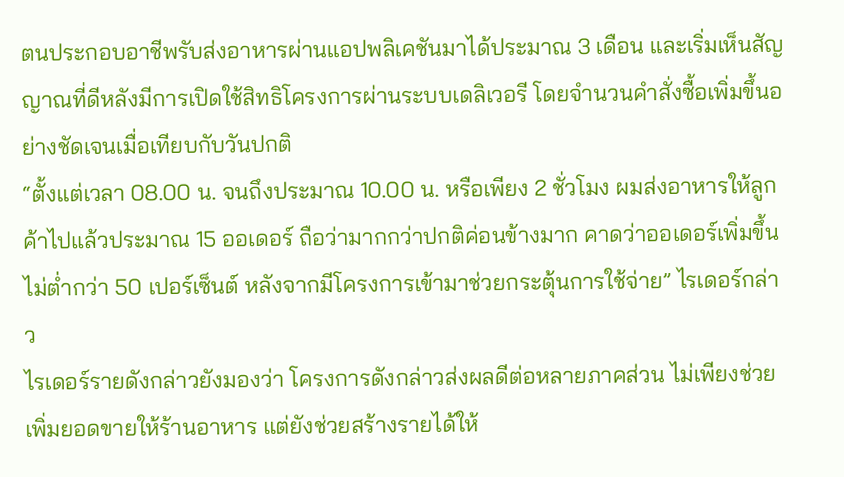ตนประกอบอาชีพรับส่งอาหารผ่านแอปพลิเคชันมาได้ประมาณ 3 เดือน และเริ่มเห็นสัญญาณที่ดีหลังมีการเปิดใช้สิทธิโครงการผ่านระบบเดลิเวอรี โดยจำนวนคำสั่งซื้อเพิ่มขึ้นอย่างชัดเจนเมื่อเทียบกับวันปกติ
“ตั้งแต่เวลา 08.00 น. จนถึงประมาณ 10.00 น. หรือเพียง 2 ชั่วโมง ผมส่งอาหารให้ลูกค้าไปแล้วประมาณ 15 ออเดอร์ ถือว่ามากกว่าปกติค่อนข้างมาก คาดว่าออเดอร์เพิ่มขึ้นไม่ต่ำกว่า 50 เปอร์เซ็นต์ หลังจากมีโครงการเข้ามาช่วยกระตุ้นการใช้จ่าย” ไรเดอร์กล่าว
ไรเดอร์รายดังกล่าวยังมองว่า โครงการดังกล่าวส่งผลดีต่อหลายภาคส่วน ไม่เพียงช่วยเพิ่มยอดขายให้ร้านอาหาร แต่ยังช่วยสร้างรายได้ให้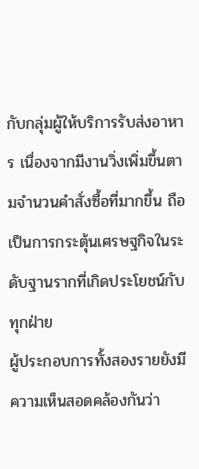กับกลุ่มผู้ให้บริการรับส่งอาหาร เนื่องจากมีงานวิ่งเพิ่มขึ้นตามจำนวนคำสั่งซื้อที่มากขึ้น ถือเป็นการกระตุ้นเศรษฐกิจในระดับฐานรากที่เกิดประโยชน์กับทุกฝ่าย
ผู้ประกอบการทั้งสองรายยังมีความเห็นสอดคล้องกันว่า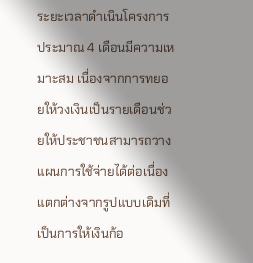ระยะเวลาดำเนินโครงการประมาณ 4 เดือนมีความเหมาะสม เนื่องจากการทยอยให้วงเงินเป็นรายเดือนช่วยให้ประชาชนสามารถวางแผนการใช้จ่ายได้ต่อเนื่อง แตกต่างจากรูปแบบเดิมที่เป็นการให้เงินก้อ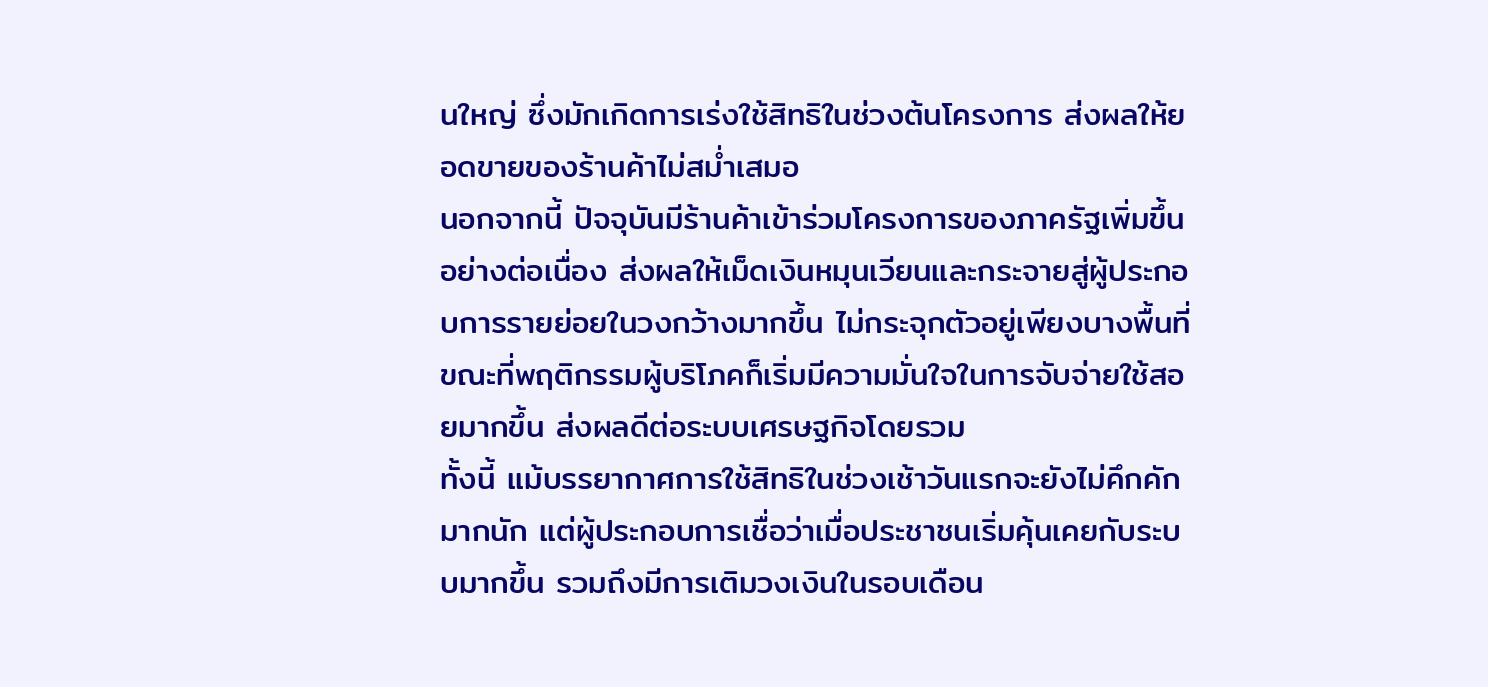นใหญ่ ซึ่งมักเกิดการเร่งใช้สิทธิในช่วงต้นโครงการ ส่งผลให้ยอดขายของร้านค้าไม่สม่ำเสมอ
นอกจากนี้ ปัจจุบันมีร้านค้าเข้าร่วมโครงการของภาครัฐเพิ่มขึ้นอย่างต่อเนื่อง ส่งผลให้เม็ดเงินหมุนเวียนและกระจายสู่ผู้ประกอบการรายย่อยในวงกว้างมากขึ้น ไม่กระจุกตัวอยู่เพียงบางพื้นที่ ขณะที่พฤติกรรมผู้บริโภคก็เริ่มมีความมั่นใจในการจับจ่ายใช้สอยมากขึ้น ส่งผลดีต่อระบบเศรษฐกิจโดยรวม
ทั้งนี้ แม้บรรยากาศการใช้สิทธิในช่วงเช้าวันแรกจะยังไม่คึกคักมากนัก แต่ผู้ประกอบการเชื่อว่าเมื่อประชาชนเริ่มคุ้นเคยกับระบบมากขึ้น รวมถึงมีการเติมวงเงินในรอบเดือน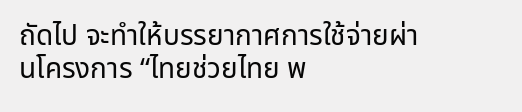ถัดไป จะทำให้บรรยากาศการใช้จ่ายผ่านโครงการ “ไทยช่วยไทย พ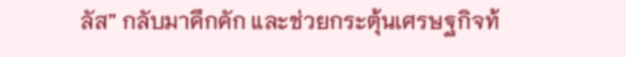ลัส” กลับมาคึกคัก และช่วยกระตุ้นเศรษฐกิจท้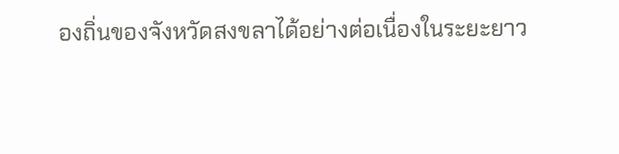องถิ่นของจังหวัดสงขลาได้อย่างต่อเนื่องในระยะยาว